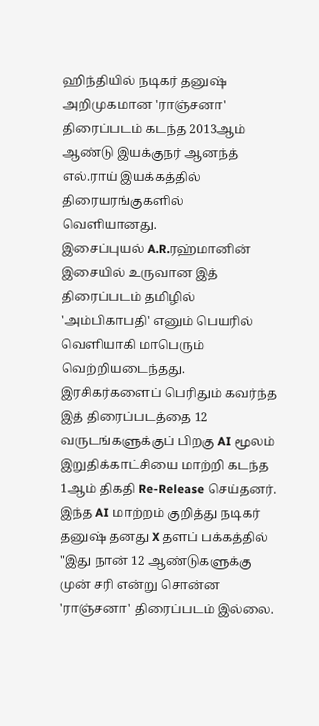ஹிந்தியில் நடிகர் தனுஷ் அறிமுகமான 'ராஞ்சனா' திரைப்படம் கடந்த 2013ஆம் ஆண்டு இயக்குநர் ஆனந்த் எல்.ராய் இயக்கத்தில் திரையரங்குகளில் வெளியானது.
இசைப்புயல் A.R.ரஹ்மானின் இசையில் உருவான இத் திரைப்படம் தமிழில் 'அம்பிகாபதி' எனும் பெயரில் வெளியாகி மாபெரும் வெற்றியடைந்தது.
இரசிகர்களைப் பெரிதும் கவர்ந்த இத் திரைப்படத்தை 12 வருடங்களுக்குப் பிறகு AI மூலம் இறுதிக்காட்சியை மாற்றி கடந்த 1ஆம் திகதி Re-Release செய்தனர்.
இந்த AI மாற்றம் குறித்து நடிகர் தனுஷ் தனது X தளப் பக்கத்தில் "இது நான் 12 ஆண்டுகளுக்கு முன் சரி என்று சொன்ன 'ராஞ்சனா' திரைப்படம் இல்லை.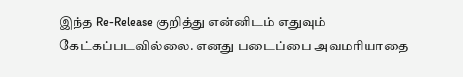இந்த Re-Release குறித்து என்னிடம் எதுவும் கேட்கப்படவில்லை. எனது படைப்பை அவமரியாதை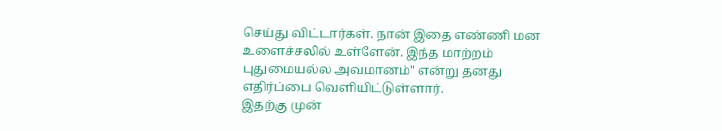செய்து விட்டார்கள். நான் இதை எண்ணி மன உளைச்சலில் உள்ளேன். இந்த மாற்றம் புதுமையல்ல அவமானம்" என்று தனது எதிர்ப்பை வெளியிட்டுள்ளார்.
இதற்கு முன்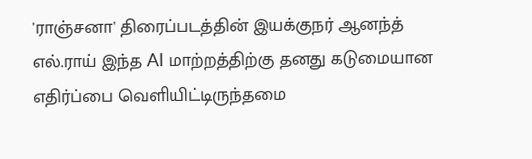'ராஞ்சனா' திரைப்படத்தின் இயக்குநர் ஆனந்த் எல்.ராய் இந்த AI மாற்றத்திற்கு தனது கடுமையான எதிர்ப்பை வெளியிட்டிருந்தமை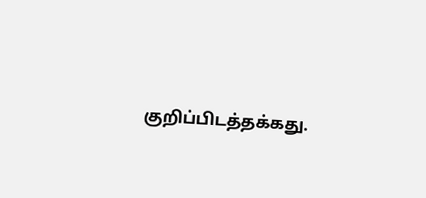குறிப்பிடத்தக்கது.